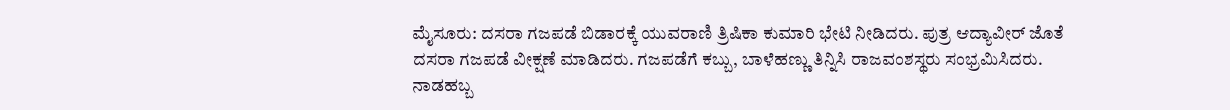ಮೈಸೂರು: ದಸರಾ ಗಜಪಡೆ ಬಿಡಾರಕ್ಕೆ ಯುವರಾಣಿ ತ್ರಿಷಿಕಾ ಕುಮಾರಿ ಭೇಟಿ ನೀಡಿದರು. ಪುತ್ರ ಆದ್ಯಾವೀರ್ ಜೊತೆ ದಸರಾ ಗಜಪಡೆ ವೀಕ್ಷಣೆ ಮಾಡಿದರು. ಗಜಪಡೆಗೆ ಕಬ್ಬು, ಬಾಳೆಹಣ್ಣು ತಿನ್ನಿಸಿ ರಾಜವಂಶಸ್ಥರು ಸಂಭ್ರಮಿಸಿದರು.
ನಾಡಹಬ್ಬ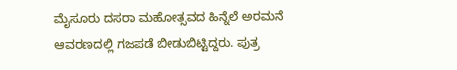ಮೈಸೂರು ದಸರಾ ಮಹೋತ್ಸವದ ಹಿನ್ನೆಲೆ ಅರಮನೆ ಆವರಣದಲ್ಲಿ ಗಜಪಡೆ ಬೀಡುಬಿಟ್ಟಿದ್ದರು. ಪುತ್ರ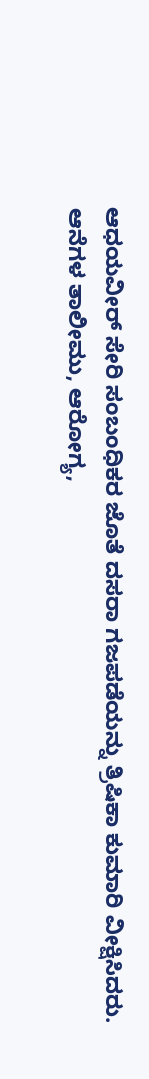ಆಧಯವೀರ್ ಸೇರಿ ಸಂಬಂಧಿಕರ ಜೊತೆ ದಸರಾ ಗಜಪಡೆಯನ್ನು ತ್ರಿಷಿಕಾ ಕುಮಾರಿ ವೀಕ್ಷಿಸಿದರು.
ಆನೆಗಳ ತಾಲೀಮು, ಆರೋಗ್ಯ,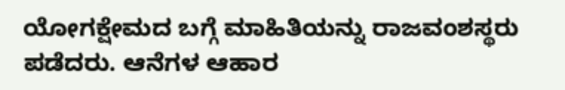ಯೋಗಕ್ಷೇಮದ ಬಗ್ಗೆ ಮಾಹಿತಿಯನ್ನು ರಾಜವಂಶಸ್ಥರು ಪಡೆದರು. ಆನೆಗಳ ಆಹಾರ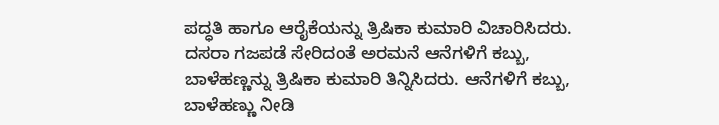ಪದ್ಧತಿ ಹಾಗೂ ಆರೈಕೆಯನ್ನು ತ್ರಿಷಿಕಾ ಕುಮಾರಿ ವಿಚಾರಿಸಿದರು. ದಸರಾ ಗಜಪಡೆ ಸೇರಿದಂತೆ ಅರಮನೆ ಆನೆಗಳಿಗೆ ಕಬ್ಬು, ಬಾಳೆಹಣ್ಣನ್ನು ತ್ರಿಷಿಕಾ ಕುಮಾರಿ ತಿನ್ನಿಸಿದರು. ಆನೆಗಳಿಗೆ ಕಬ್ಬು, ಬಾಳೆಹಣ್ಣು ನೀಡಿ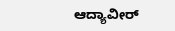ಆದ್ಯಾವೀರ್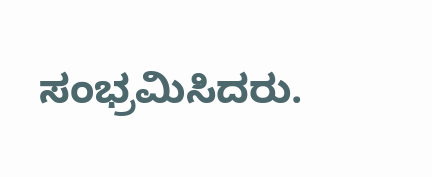ಸಂಭ್ರಮಿಸಿದರು.